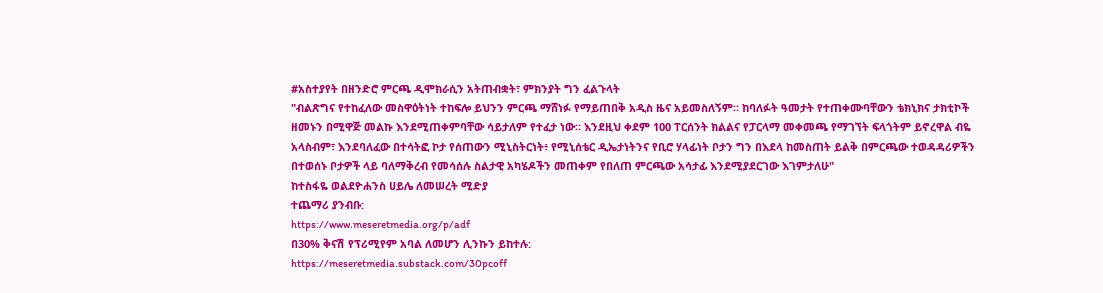#አስተያየት በዘንድሮ ምርጫ ዲሞክራሲን አትጠብቋት፣ ምክንያት ግን ፈልጉላት
"ብልጽግና የተከፈለው መስዋዕትነት ተከፍሎ ይህንን ምርጫ ማሸነፉ የማይጠበቅ አዲስ ዜና አይመስለኝም። ከባለፉት ዓመታት የተጠቀሙባቸውን ቴክኒክና ታክቲኮች ዘመኑን በሚዋጅ መልኩ እንደሚጠቀምባቸው ሳይታለም የተፈታ ነው። እንደዚህ ቀደም 100 ፐርሰንት ክልልና የፓርላማ መቀመጫ የማገኘት ፍላጎትም ይኖረዋል ብዬ አላስብም፣ እንደባለፈው በተሳትፎ ኮታ የሰጠውን ሚኒስትርነት፥ የሚኒሰቴር ዲኤታነትንና የቢሮ ሃላፊነት ቦታን ግን በእደላ ከመስጠት ይልቅ በምርጫው ተወዳዳሪዎችን በተወሰኑ ቦታዎች ላይ ባለማቅረብ የመሳሰሉ ስልታዊ አካሄዶችን መጠቀም የበለጠ ምርጫው አሳታፊ እንደሚያደርገው እገምታለሁ"
ከተስፋዬ ወልደዮሐንስ ሀይሌ ለመሠረት ሚድያ
ተጨማሪ ያንብቡ:
https://www.meseretmedia.org/p/adf
በ30% ቅናሽ የፕሪሚየም አባል ለመሆን ሊንኩን ይከተሉ:
https://meseretmedia.substack.com/30pcoff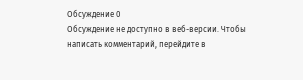Обсуждение 0
Обсуждение не доступно в веб-версии. Чтобы написать комментарий, перейдите в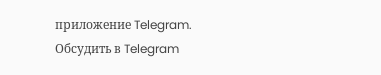приложение Telegram.
Обсудить в Telegram